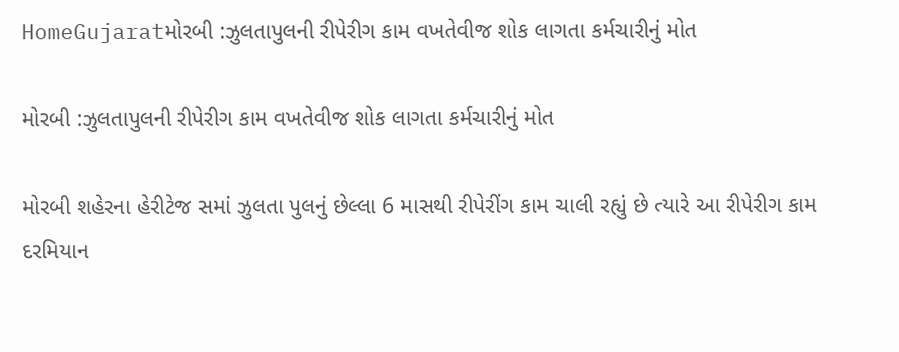HomeGujaratમોરબી :ઝુલતાપુલની રીપેરીગ કામ વખતેવીજ શોક લાગતા કર્મચારીનું મોત

મોરબી :ઝુલતાપુલની રીપેરીગ કામ વખતેવીજ શોક લાગતા કર્મચારીનું મોત

મોરબી શહેરના હેરીટેજ સમાં ઝુલતા પુલનું છેલ્લા 6 માસથી રીપેરીંગ કામ ચાલી રહ્યું છે ત્યારે આ રીપેરીગ કામ દરમિયાન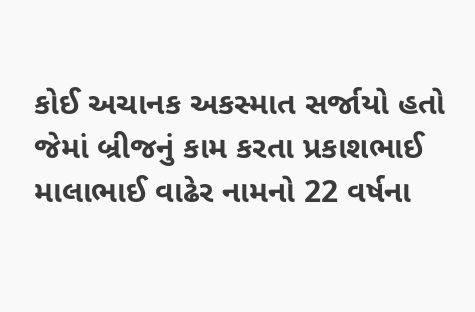કોઈ અચાનક અકસ્માત સર્જાયો હતો જેમાં બ્રીજનું કામ કરતા પ્રકાશભાઈ માલાભાઈ વાઢેર નામનો 22 વર્ષના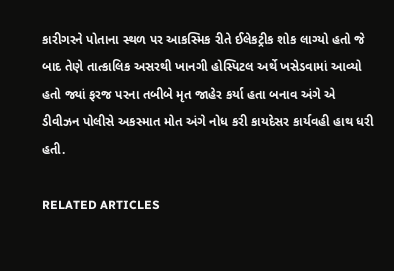કારીગરને પોતાના સ્થળ પર આકસ્મિક રીતે ઈલેકટ્રીક શોક લાગ્યો હતો જે બાદ તેણે તાત્કાલિક અસરથી ખાનગી હોસ્પિટલ અર્થે ખસેડવામાં આવ્યો હતો જ્યાં ફરજ પરના તબીબે મૃત જાહેર કર્યા હતા બનાવ અંગે એ ડીવીઝન પોલીસે અકસ્માત મોત અંગે નોધ કરી કાયદેસર કાર્યવહી હાથ ધરી હતી.

RELATED ARTICLES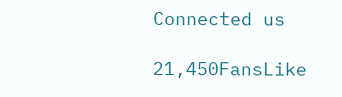Connected us

21,450FansLike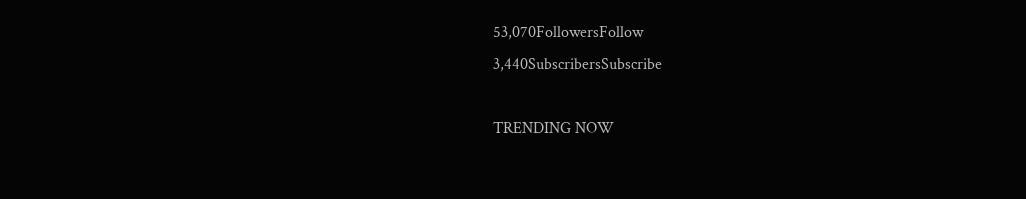53,070FollowersFollow
3,440SubscribersSubscribe

TRENDING NOW